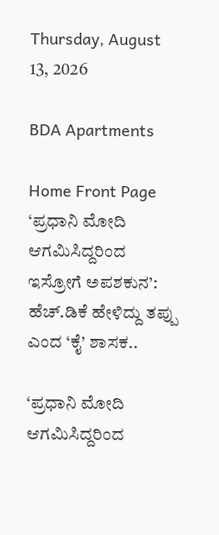Thursday, August 13, 2026

BDA Apartments

Home Front Page ‘ಪ್ರಧಾನಿ ಮೋದಿ ಆಗಮಿಸಿದ್ದರಿಂದ ಇಸ್ರೋಗೆ ಅಪಶಕುನ’: ಹೆಚ್.ಡಿಕೆ ಹೇಳಿದ್ದು ತಪ್ಪು ಎಂದ ‘ಕೈ’ ಶಾಸಕ..

‘ಪ್ರಧಾನಿ ಮೋದಿ ಆಗಮಿಸಿದ್ದರಿಂದ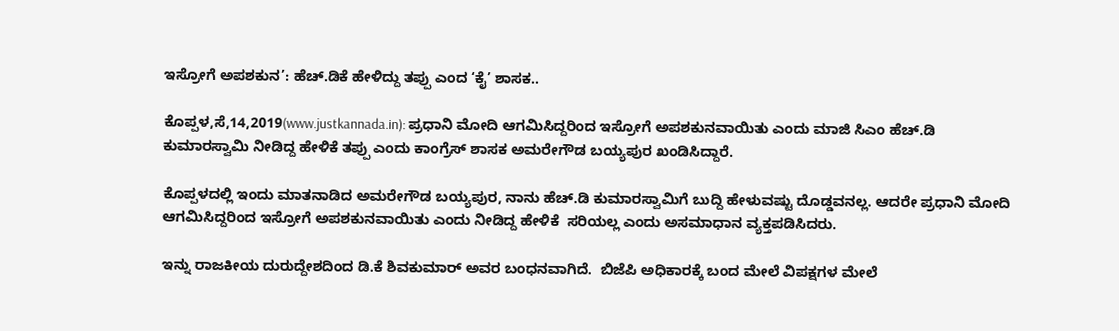ಇಸ್ರೋಗೆ ಅಪಶಕುನ’: ಹೆಚ್.ಡಿಕೆ ಹೇಳಿದ್ದು ತಪ್ಪು ಎಂದ ‘ಕೈ’ ಶಾಸಕ..

ಕೊಪ್ಪಳ,ಸೆ,14,2019(www.justkannada.in): ಪ್ರಧಾನಿ ಮೋದಿ ಆಗಮಿಸಿದ್ದರಿಂದ ಇಸ್ರೋಗೆ ಅಪಶಕುನವಾಯಿತು ಎಂದು ಮಾಜಿ ಸಿಎಂ ಹೆಚ್.ಡಿ ಕುಮಾರಸ್ವಾಮಿ ನೀಡಿದ್ದ ಹೇಳಿಕೆ ತಪ್ಪು ಎಂದು ಕಾಂಗ್ರೆಸ್ ಶಾಸಕ ಅಮರೇಗೌಡ ಬಯ್ಯಪುರ ಖಂಡಿಸಿದ್ದಾರೆ.

ಕೊಪ್ಪಳದಲ್ಲಿ ಇಂದು ಮಾತನಾಡಿದ ಅಮರೇಗೌಡ ಬಯ್ಯಪುರ, ನಾನು ಹೆಚ್.ಡಿ ಕುಮಾರಸ್ವಾಮಿಗೆ ಬುದ್ದಿ ಹೇಳುವಷ್ಟು ದೊಡ್ಡವನಲ್ಲ. ಆದರೇ ಪ್ರಧಾನಿ ಮೋದಿ ಆಗಮಿಸಿದ್ದರಿಂದ ಇಸ್ರೋಗೆ ಅಪಶಕುನವಾಯಿತು ಎಂದು ನೀಡಿದ್ದ ಹೇಳಿಕೆ  ಸರಿಯಲ್ಲ ಎಂದು ಅಸಮಾಧಾನ ವ್ಯಕ್ತಪಡಿಸಿದರು.

ಇನ್ನು ರಾಜಕೀಯ ದುರುದ್ದೇಶದಿಂದ ಡಿ.ಕೆ ಶಿವಕುಮಾರ್ ಅವರ ಬಂಧನವಾಗಿದೆ.  ಬಿಜೆಪಿ ಅಧಿಕಾರಕ್ಕೆ ಬಂದ ಮೇಲೆ ವಿಪಕ್ಷಗಳ ಮೇಲೆ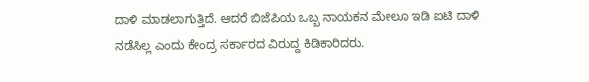ದಾಳಿ ಮಾಡಲಾಗುತ್ತಿದೆ. ಆದರೆ ಬಿಜೆಪಿಯ ಒಬ್ಬ ನಾಯಕನ ಮೇಲೂ ಇಡಿ ಐಟಿ ದಾಳಿ ನಡೆಸಿಲ್ಲ ಎಂದು ಕೇಂದ್ರ ಸರ್ಕಾರದ ವಿರುದ್ದ ಕಿಡಿಕಾರಿದರು.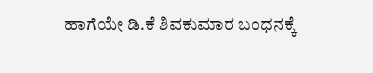ಹಾಗೆಯೇ ಡಿ.ಕೆ ಶಿವಕುಮಾರ ಬಂಧನಕ್ಕೆ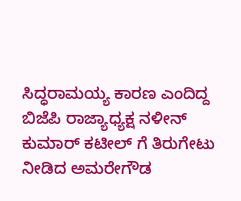ಸಿದ್ಧರಾಮಯ್ಯ ಕಾರಣ ಎಂದಿದ್ದ ಬಿಜೆಪಿ ರಾಜ್ಯಾಧ್ಯಕ್ಷ ನಳೀನ್ ಕುಮಾರ್ ಕಟೀಲ್ ಗೆ ತಿರುಗೇಟು ನೀಡಿದ ಅಮರೇಗೌಡ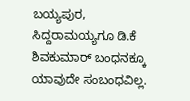ಬಯ್ಯಪುರ, ಸಿದ್ದರಾಮಯ್ಯಗೂ ಡಿ.ಕೆ ಶಿವಕುಮಾರ್ ಬಂಧನಕ್ಕೂ ಯಾವುದೇ ಸಂಬಂಧವಿಲ್ಲ.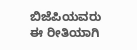ಬಿಜೆಪಿಯವರು ಈ ರೀತಿಯಾಗಿ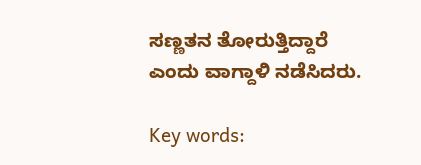ಸಣ್ಣತನ ತೋರುತ್ತಿದ್ದಾರೆ ಎಂದು ವಾಗ್ದಾಳಿ ನಡೆಸಿದರು.

Key words: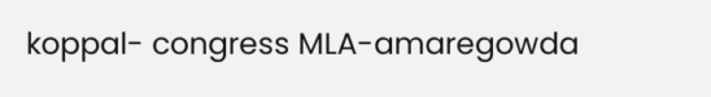koppal- congress MLA-amaregowda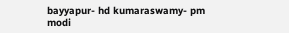bayyapur- hd kumaraswamy- pm modi